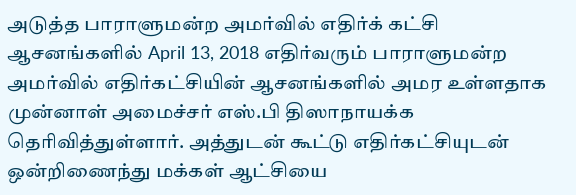அடுத்த பாராளுமன்ற அமர்வில் எதிர்க் கட்சி ஆசனங்களில் April 13, 2018 எதிர்வரும் பாராளுமன்ற அமர்வில் எதிர்கட்சியின் ஆசனங்களில் அமர உள்ளதாக முன்னாள் அமைச்சர் எஸ்.பி திஸாநாயக்க தெரிவித்துள்ளார். அத்துடன் கூட்டு எதிர்கட்சியுடன் ஒன்றிணைந்து மக்கள் ஆட்சியை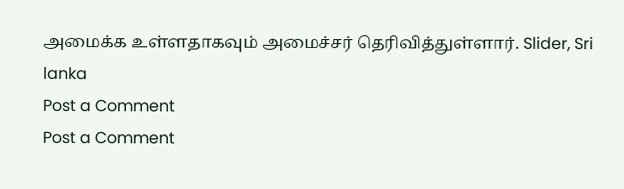அமைக்க உள்ளதாகவும் அமைச்சர் தெரிவித்துள்ளார். Slider, Sri lanka
Post a Comment
Post a Comment